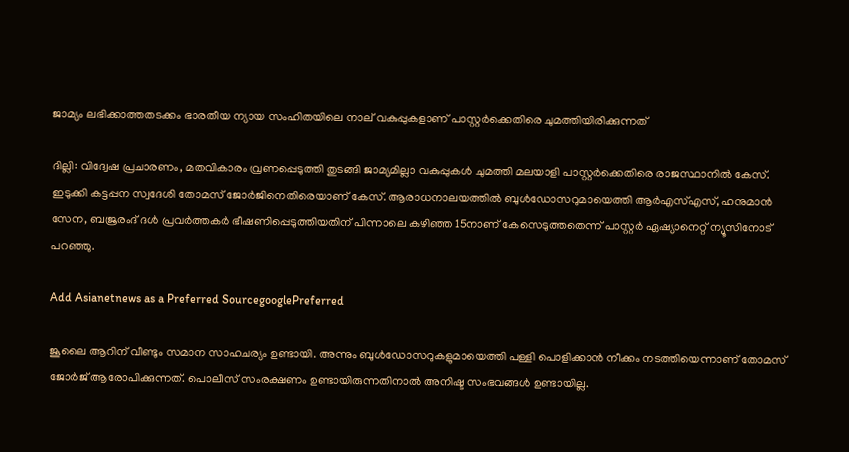ജാമ്യം ലഭിക്കാത്തതടക്കം ഭാരതീയ ന്യായ സംഹിതയിലെ നാല് വകുപ്പുകളാണ് പാസ്റ്റര്‍ക്കെതിരെ ചുമത്തിയിരിക്കുന്നത്

ദില്ലി: വിദ്വേഷ പ്രചാരണം, മതവികാരം വ്രണപ്പെടുത്തി തുടങ്ങി ജാമ്യമില്ലാ വകുപ്പുകള്‍ ചുമത്തി മലയാളി പാസ്റ്റര്‍ക്കെതിരെ രാജസ്ഥാനില്‍ കേസ്. ഇടുക്കി കട്ടപ്പന സ്വദേശി തോമസ് ജോര്‍ജിനെതിരെയാണ് കേസ്. ആരാധനാലയത്തില്‍ ബുള്‍ഡോസറുമായെത്തി ആര്‍എസ്എസ്, ഹനുമാന്‍ സേന, ബജ്രരംദ് ദള്‍ പ്രവര്‍ത്തകര്‍ ഭീഷണിപ്പെടുത്തിയതിന് പിന്നാലെ കഴിഞ്ഞ 15നാണ് കേസെടുത്തതെന്ന് പാസ്റ്റര്‍ ഏഷ്യാനെറ്റ് ന്യൂസിനോട് പറഞ്ഞു.

Add Asianetnews as a Preferred SourcegooglePreferred

ജൂലൈ ആറിന് വീണ്ടും സമാന സാഹചര്യം ഉണ്ടായി. അന്നും ബുള്‍ഡോസറുകളുമായെത്തി പള്ളി പൊളിക്കാന്‍ നീക്കം നടത്തിയെന്നാണ് തോമസ് ജോര്‍ജ് ആരോപിക്കുന്നത്. പൊലീസ് സംരക്ഷണം ഉണ്ടായിരുന്നതിനാല്‍ അനിഷ്ട സംഭവങ്ങള്‍ ഉണ്ടായില്ല.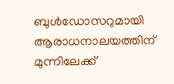ബുള്‍ഡോസറുമായി ആരാധനാലയത്തിന് മുന്നിലേക്ക്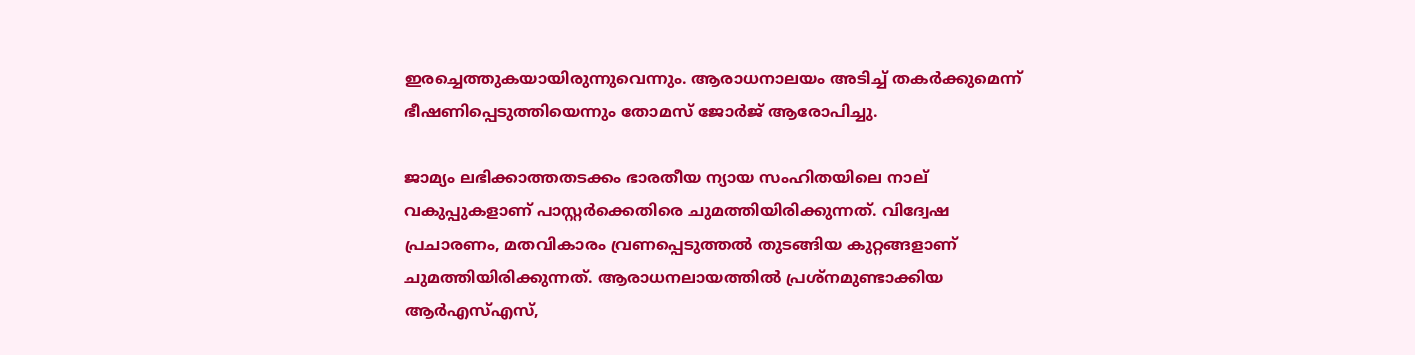ഇരച്ചെത്തുകയായിരുന്നുവെന്നും. ആരാധനാലയം അടിച്ച് തകര്‍ക്കുമെന്ന് ഭീഷണിപ്പെടുത്തിയെന്നും തോമസ് ജോര്‍ജ് ആരോപിച്ചു.

ജാമ്യം ലഭിക്കാത്തതടക്കം ഭാരതീയ ന്യായ സംഹിതയിലെ നാല് വകുപ്പുകളാണ് പാസ്റ്റര്‍ക്കെതിരെ ചുമത്തിയിരിക്കുന്നത്. വിദ്വേഷ പ്രചാരണം, മതവികാരം വ്രണപ്പെടുത്തല്‍ തുടങ്ങിയ കുറ്റങ്ങളാണ് ചുമത്തിയിരിക്കുന്നത്. ആരാധനലായത്തില്‍ പ്രശ്നമുണ്ടാക്കിയ ആര്‍എസ്എസ്,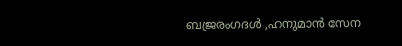ബജ്രരംഗദള്‍ ,ഹനുമാന്‍ സേന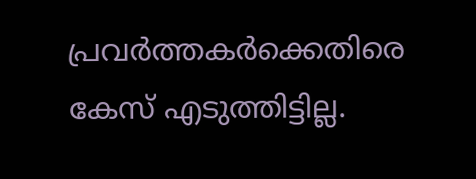പ്രവര്‍ത്തകര്‍ക്കെതിരെ കേസ് എടുത്തിട്ടില്ല.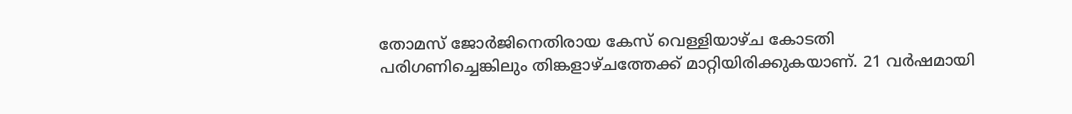തോമസ് ജോര്‍ജിനെതിരായ കേസ് വെള്ളിയാഴ്ച കോടതി പരിഗണിച്ചെങ്കിലും തിങ്കളാഴ്ചത്തേക്ക് മാറ്റിയിരിക്കുകയാണ്. 21 വര്‍ഷമായി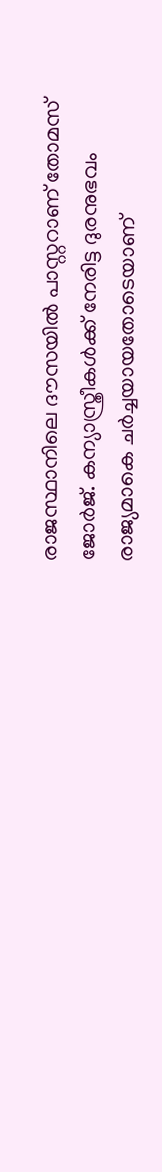രാജസ്ഥാനിലെ ദൗസയില്‍ പാസ്റ്ററാണ് തോമസ് ജോര്‍ജ്. കന്യാസ്ത്രീകള്‍ക്ക് നേരിട്ട ദുരനുഭവം രാജ്യമാകെ ചര്‍ച്ചയായതോടെയാണ്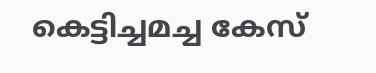കെട്ടിച്ചമച്ച കേസ്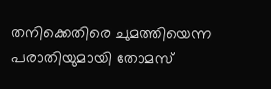തനിക്കെതിരെ ചുമത്തിയെന്ന പരാതിയുമായി തോമസ്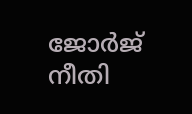ജോര്‍ജ് നീതി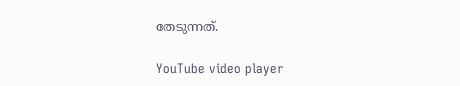തേടുന്നത്.

YouTube video player